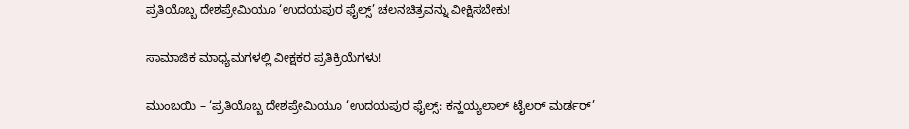ಪ್ರತಿಯೊಬ್ಬ ದೇಶಪ್ರೇಮಿಯೂ ‘ಉದಯಪುರ ಫೈಲ್ಸ್’ ಚಲನಚಿತ್ರವನ್ನು ವೀಕ್ಷಿಸಬೇಕು!

ಸಾಮಾಜಿಕ ಮಾಧ್ಯಮಗಳಲ್ಲಿ ವೀಕ್ಷಕರ ಪ್ರತಿಕ್ರಿಯೆಗಳು!

ಮುಂಬಯಿ – ‘ಪ್ರತಿಯೊಬ್ಬ ದೇಶಪ್ರೇಮಿಯೂ ‘ಉದಯಪುರ ಫೈಲ್ಸ್: ಕನ್ಹಯ್ಯಲಾಲ್ ಟೈಲರ್ ಮರ್ಡರ್’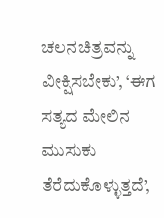ಚಲನಚಿತ್ರವನ್ನು ವೀಕ್ಷಿಸಬೇಕು’, ‘ಈಗ ಸತ್ಯದ ಮೇಲಿನ ಮುಸುಕು ತೆರೆದುಕೊಳ್ಳುತ್ತದೆ’,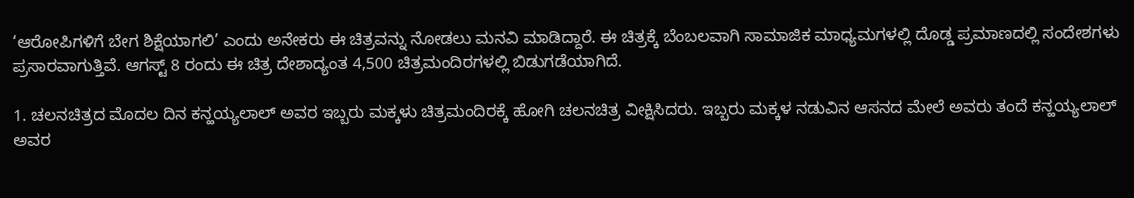‘ಆರೋಪಿಗಳಿಗೆ ಬೇಗ ಶಿಕ್ಷೆಯಾಗಲಿ’ ಎಂದು ಅನೇಕರು ಈ ಚಿತ್ರವನ್ನು ನೋಡಲು ಮನವಿ ಮಾಡಿದ್ದಾರೆ. ಈ ಚಿತ್ರಕ್ಕೆ ಬೆಂಬಲವಾಗಿ ಸಾಮಾಜಿಕ ಮಾಧ್ಯಮಗಳಲ್ಲಿ ದೊಡ್ಡ ಪ್ರಮಾಣದಲ್ಲಿ ಸಂದೇಶಗಳು ಪ್ರಸಾರವಾಗುತ್ತಿವೆ. ಆಗಸ್ಟ್ 8 ರಂದು ಈ ಚಿತ್ರ ದೇಶಾದ್ಯಂತ 4,500 ಚಿತ್ರಮಂದಿರಗಳಲ್ಲಿ ಬಿಡುಗಡೆಯಾಗಿದೆ.

1. ಚಲನಚಿತ್ರದ ಮೊದಲ ದಿನ ಕನ್ಹಯ್ಯಲಾಲ್ ಅವರ ಇಬ್ಬರು ಮಕ್ಕಳು ಚಿತ್ರಮಂದಿರಕ್ಕೆ ಹೋಗಿ ಚಲನಚಿತ್ರ ವೀಕ್ಷಿಸಿದರು. ಇಬ್ಬರು ಮಕ್ಕಳ ನಡುವಿನ ಆಸನದ ಮೇಲೆ ಅವರು ತಂದೆ ಕನ್ಹಯ್ಯಲಾಲ್ ಅವರ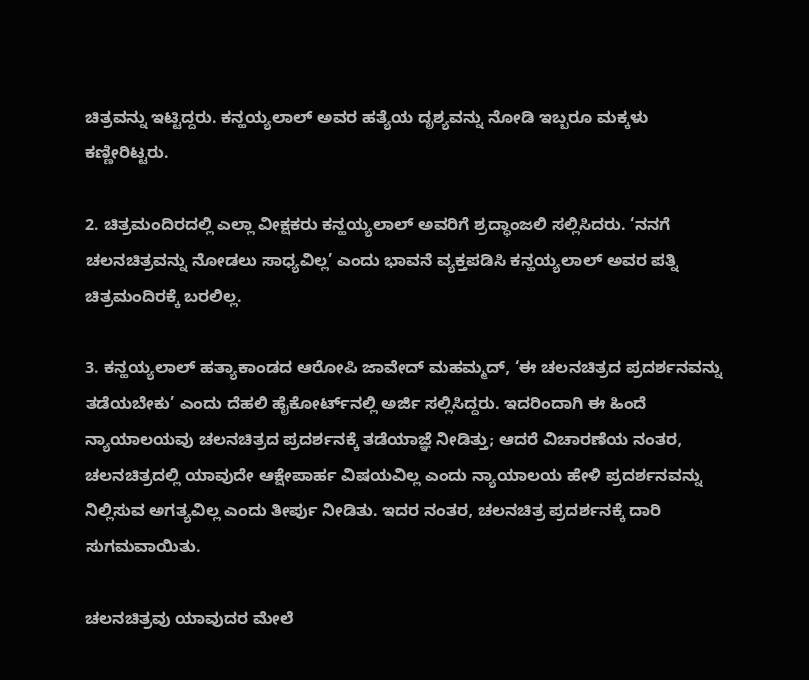ಚಿತ್ರವನ್ನು ಇಟ್ಟಿದ್ದರು. ಕನ್ಹಯ್ಯಲಾಲ್ ಅವರ ಹತ್ಯೆಯ ದೃಶ್ಯವನ್ನು ನೋಡಿ ಇಬ್ಬರೂ ಮಕ್ಕಳು ಕಣ್ಣೀರಿಟ್ಟರು.

2. ಚಿತ್ರಮಂದಿರದಲ್ಲಿ ಎಲ್ಲಾ ವೀಕ್ಷಕರು ಕನ್ಹಯ್ಯಲಾಲ್ ಅವರಿಗೆ ಶ್ರದ್ಧಾಂಜಲಿ ಸಲ್ಲಿಸಿದರು. ‘ನನಗೆ ಚಲನಚಿತ್ರವನ್ನು ನೋಡಲು ಸಾಧ್ಯವಿಲ್ಲ’ ಎಂದು ಭಾವನೆ ವ್ಯಕ್ತಪಡಿಸಿ ಕನ್ಹಯ್ಯಲಾಲ್ ಅವರ ಪತ್ನಿ ಚಿತ್ರಮಂದಿರಕ್ಕೆ ಬರಲಿಲ್ಲ.

3. ಕನ್ಹಯ್ಯಲಾಲ್ ಹತ್ಯಾಕಾಂಡದ ಆರೋಪಿ ಜಾವೇದ್ ಮಹಮ್ಮದ್, ‘ಈ ಚಲನಚಿತ್ರದ ಪ್ರದರ್ಶನವನ್ನು ತಡೆಯಬೇಕು’ ಎಂದು ದೆಹಲಿ ಹೈಕೋರ್ಟ್‌ನಲ್ಲಿ ಅರ್ಜಿ ಸಲ್ಲಿಸಿದ್ದರು. ಇದರಿಂದಾಗಿ ಈ ಹಿಂದೆ ನ್ಯಾಯಾಲಯವು ಚಲನಚಿತ್ರದ ಪ್ರದರ್ಶನಕ್ಕೆ ತಡೆಯಾಜ್ಞೆ ನೀಡಿತ್ತು; ಆದರೆ ವಿಚಾರಣೆಯ ನಂತರ, ಚಲನಚಿತ್ರದಲ್ಲಿ ಯಾವುದೇ ಆಕ್ಷೇಪಾರ್ಹ ವಿಷಯವಿಲ್ಲ ಎಂದು ನ್ಯಾಯಾಲಯ ಹೇಳಿ ಪ್ರದರ್ಶನವನ್ನು ನಿಲ್ಲಿಸುವ ಅಗತ್ಯವಿಲ್ಲ ಎಂದು ತೀರ್ಪು ನೀಡಿತು. ಇದರ ನಂತರ, ಚಲನಚಿತ್ರ ಪ್ರದರ್ಶನಕ್ಕೆ ದಾರಿ ಸುಗಮವಾಯಿತು.

ಚಲನಚಿತ್ರವು ಯಾವುದರ ಮೇಲೆ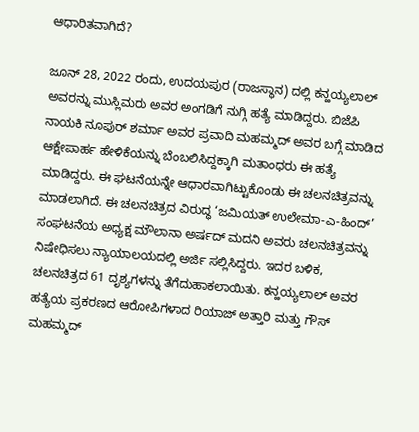ಆಧಾರಿತವಾಗಿದೆ?

ಜೂನ್ 28, 2022 ರಂದು, ಉದಯಪುರ (ರಾಜಸ್ಥಾನ) ದಲ್ಲಿ ಕನ್ಹಯ್ಯಲಾಲ್ ಅವರನ್ನು ಮುಸ್ಲಿಮರು ಅವರ ಅಂಗಡಿಗೆ ನುಗ್ಗಿ ಹತ್ಯೆ ಮಾಡಿದ್ದರು. ಬಿಜೆಪಿ ನಾಯಕಿ ನೂಪುರ್ ಶರ್ಮಾ ಅವರ ಪ್ರವಾದಿ ಮಹಮ್ಮದ್ ಅವರ ಬಗ್ಗೆ ಮಾಡಿದ ಆಕ್ಷೇಪಾರ್ಹ ಹೇಳಿಕೆಯನ್ನು ಬೆಂಬಲಿಸಿದ್ದಕ್ಕಾಗಿ ಮತಾಂಧರು ಈ ಹತ್ಯೆ ಮಾಡಿದ್ದರು. ಈ ಘಟನೆಯನ್ನೇ ಆಧಾರವಾಗಿಟ್ಟುಕೊಂಡು ಈ ಚಲನಚಿತ್ರವನ್ನು ಮಾಡಲಾಗಿದೆ. ಈ ಚಲನಚಿತ್ರದ ವಿರುದ್ಧ ‘ಜಮಿಯತ್ ಉಲೇಮಾ-ಎ-ಹಿಂದ್’ ಸಂಘಟನೆಯ ಅಧ್ಯಕ್ಷ ಮೌಲಾನಾ ಅರ್ಷದ್ ಮದನಿ ಅವರು ಚಲನಚಿತ್ರವನ್ನು ನಿಷೇಧಿಸಲು ನ್ಯಾಯಾಲಯದಲ್ಲಿ ಅರ್ಜಿ ಸಲ್ಲಿಸಿದ್ದರು. ಇದರ ಬಳಿಕ, ಚಲನಚಿತ್ರದ 61 ದೃಶ್ಯಗಳನ್ನು ತೆಗೆದುಹಾಕಲಾಯಿತು. ಕನ್ಹಯ್ಯಲಾಲ್ ಅವರ ಹತ್ಯೆಯ ಪ್ರಕರಣದ ಆರೋಪಿಗಳಾದ ರಿಯಾಜ್ ಅತ್ತಾರಿ ಮತ್ತು ಗೌಸ್ ಮಹಮ್ಮದ್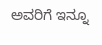ಅವರಿಗೆ ಇನ್ನೂ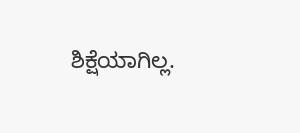ಶಿಕ್ಷೆಯಾಗಿಲ್ಲ.